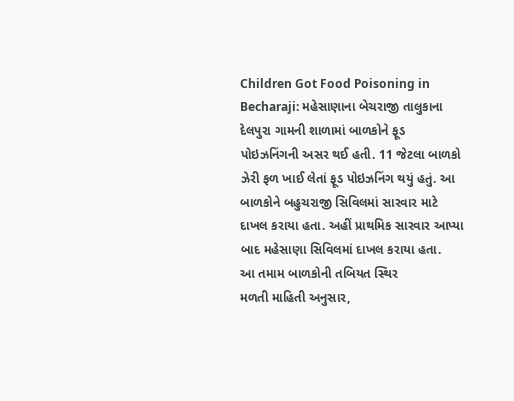Children Got Food Poisoning in Becharaji: મહેસાણાના બેચરાજી તાલુકાના દેલપુરા ગામની શાળામાં બાળકોને ફૂડ પોઇઝનિંગની અસર થઈ હતી. 11 જેટલા બાળકો ઝેરી ફળ ખાઈ લેતાં ફૂડ પોઇઝનિંગ થયું હતું. આ બાળકોને બહુચરાજી સિવિલમાં સારવાર માટે દાખલ કરાયા હતા. અહીં પ્રાથમિક સારવાર આપ્યા બાદ મહેસાણા સિવિલમાં દાખલ કરાયા હતા.
આ તમામ બાળકોની તબિયત સ્થિર
મળતી માહિતી અનુસાર,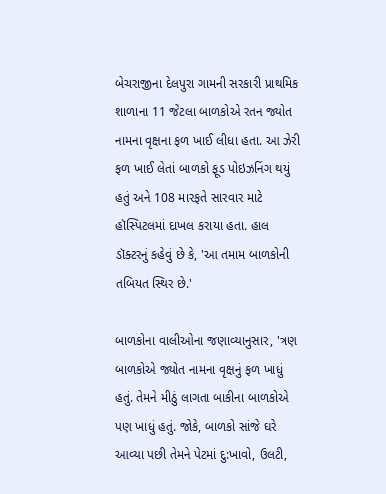બેચરાજીના દેલપુરા ગામની સરકારી પ્રાથમિક શાળાના 11 જેટલા બાળકોએ રતન જ્યોત નામના વૃક્ષના ફળ ખાઈ લીધા હતા. આ ઝેરી ફળ ખાઈ લેતાં બાળકો ફૂડ પોઇઝનિંગ થયું હતું અને 108 મારફતે સારવાર માટે હૉસ્પિટલમાં દાખલ કરાયા હતા. હાલ ડૉક્ટરનું કહેવું છે કે, 'આ તમામ બાળકોની તબિયત સ્થિર છે.'

બાળકોના વાલીઓના જણાવ્યાનુસાર, 'ત્રણ બાળકોએ જ્યોત નામના વૃક્ષનું ફળ ખાધું હતું. તેમને મીઠું લાગતા બાકીના બાળકોએ પણ ખાધું હતું. જોકે, બાળકો સાંજે ઘરે આવ્યા પછી તેમને પેટમાં દુ:ખાવો, ઉલટી,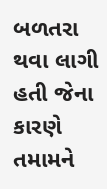બળતરા થવા લાગી હતી જેના કારણે તમામને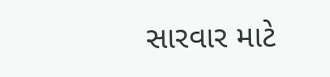સારવાર માટે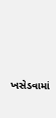ખસેડવામાં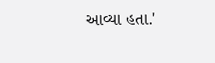આવ્યા હતા.'